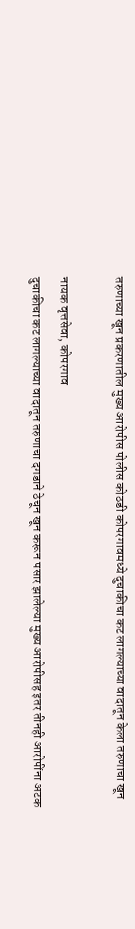तरुणाच्या खून प्रकरणातील मुख्य आरोपीस पोलीस कोठडी कोपरगावमध्ये दुचाकीचा कट लागल्याच्या वादातून केला तरुणाचा खून

नायक वृत्तसेवा, कोपरगाव
दुचाकीचा कट लागल्याच्या वादातून तरुणाचा दगडाने ठेचून खून करून पसार झालेल्या मुख्य आरोपीसह इतर तीनही आरोपींना अटक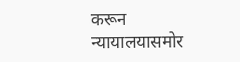करून न्यायालयासमोर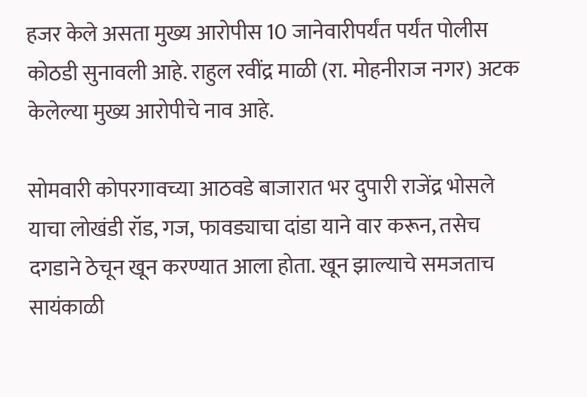हजर केले असता मुख्य आरोपीस 10 जानेवारीपर्यंत पर्यंत पोलीस कोठडी सुनावली आहे. राहुल रवींद्र माळी (रा. मोहनीराज नगर) अटक केलेल्या मुख्य आरोपीचे नाव आहे.

सोमवारी कोपरगावच्या आठवडे बाजारात भर दुपारी राजेंद्र भोसले याचा लोखंडी रॉड, गज, फावड्याचा दांडा याने वार करून, तसेच दगडाने ठेचून खून करण्यात आला होता. खून झाल्याचे समजताच सायंकाळी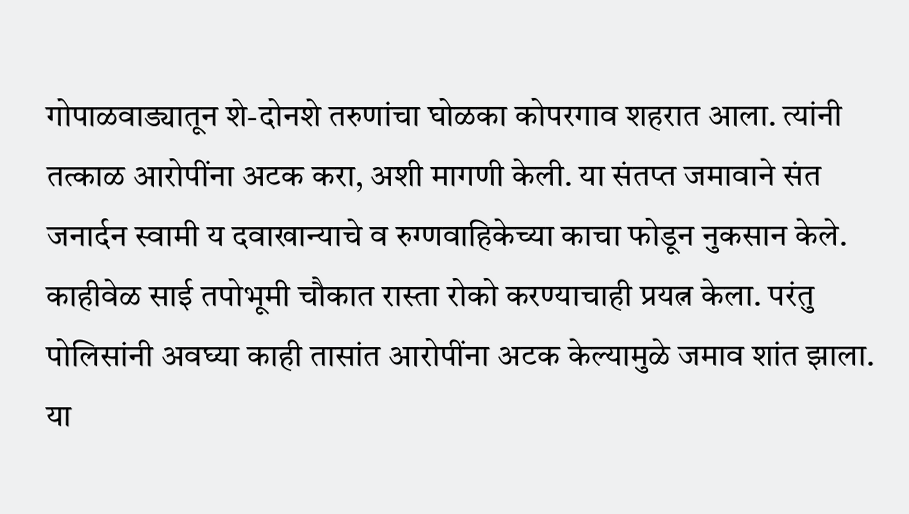गोपाळवाड्यातून शे-दोनशे तरुणांचा घोळका कोपरगाव शहरात आला. त्यांनी तत्काळ आरोपींना अटक करा, अशी मागणी केली. या संतप्त जमावाने संत जनार्दन स्वामी य दवाखान्याचे व रुग्णवाहिकेच्या काचा फोडून नुकसान केले. काहीवेळ साई तपोभूमी चौकात रास्ता रोको करण्याचाही प्रयत्न केला. परंतु पोलिसांनी अवघ्या काही तासांत आरोपींना अटक केल्यामुळे जमाव शांत झाला. या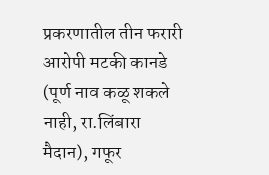प्रकरणातील तीन फरारी आरोपी मटकी कानडे (पूर्ण नाव कळू शकले नाही, रा.लिंबारा मैदान), गफूर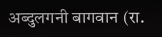अब्दुलगनी बागवान (रा.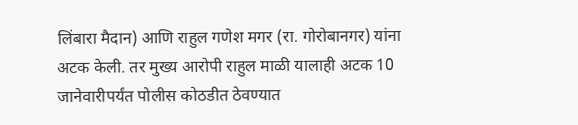लिंबारा मैदान) आणि राहुल गणेश मगर (रा. गोरोबानगर) यांना अटक केली. तर मुख्य आरोपी राहुल माळी यालाही अटक 10 जानेवारीपर्यंत पोलीस कोठडीत ठेवण्यात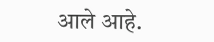आले आहे.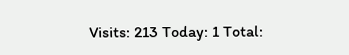Visits: 213 Today: 1 Total: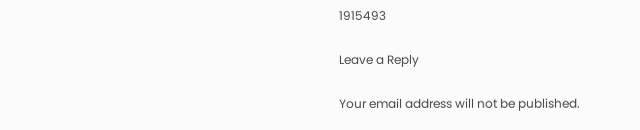1915493

Leave a Reply

Your email address will not be published.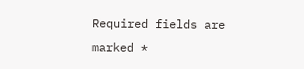Required fields are marked *